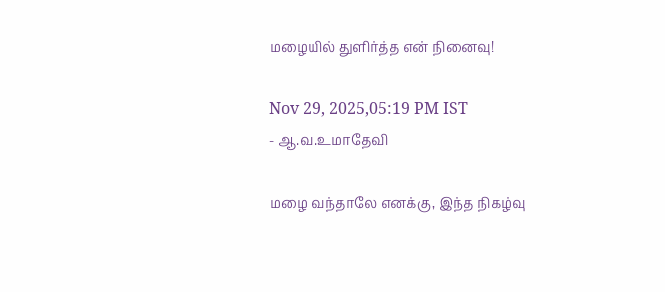மழையில் துளிர்த்த என் நினைவு!

Nov 29, 2025,05:19 PM IST
- ஆ.வ.உமாதேவி

மழை வந்தாலே எனக்கு, இந்த நிகழ்வு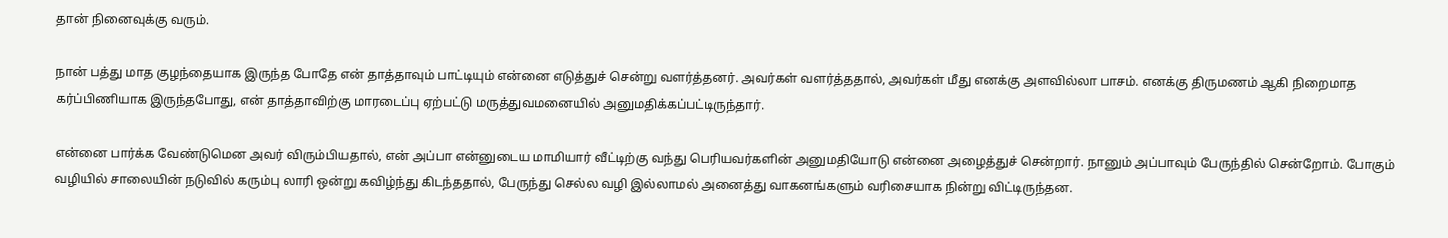தான் நினைவுக்கு வரும்.

நான் பத்து மாத குழந்தையாக இருந்த போதே என் தாத்தாவும் பாட்டியும் என்னை எடுத்துச் சென்று வளர்த்தனர். அவர்கள் வளர்த்ததால், அவர்கள் மீது எனக்கு அளவில்லா பாசம். எனக்கு திருமணம் ஆகி நிறைமாத கர்ப்பிணியாக இருந்தபோது, என் தாத்தாவிற்கு மாரடைப்பு ஏற்பட்டு மருத்துவமனையில் அனுமதிக்கப்பட்டிருந்தார்.

என்னை பார்க்க வேண்டுமென அவர் விரும்பியதால், என் அப்பா என்னுடைய மாமியார் வீட்டிற்கு வந்து பெரியவர்களின் அனுமதியோடு என்னை அழைத்துச் சென்றார். நானும் அப்பாவும் பேருந்தில் சென்றோம். போகும் வழியில் சாலையின் நடுவில் கரும்பு லாரி ஒன்று கவிழ்ந்து கிடந்ததால், பேருந்து செல்ல வழி இல்லாமல் அனைத்து வாகனங்களும் வரிசையாக நின்று விட்டிருந்தன.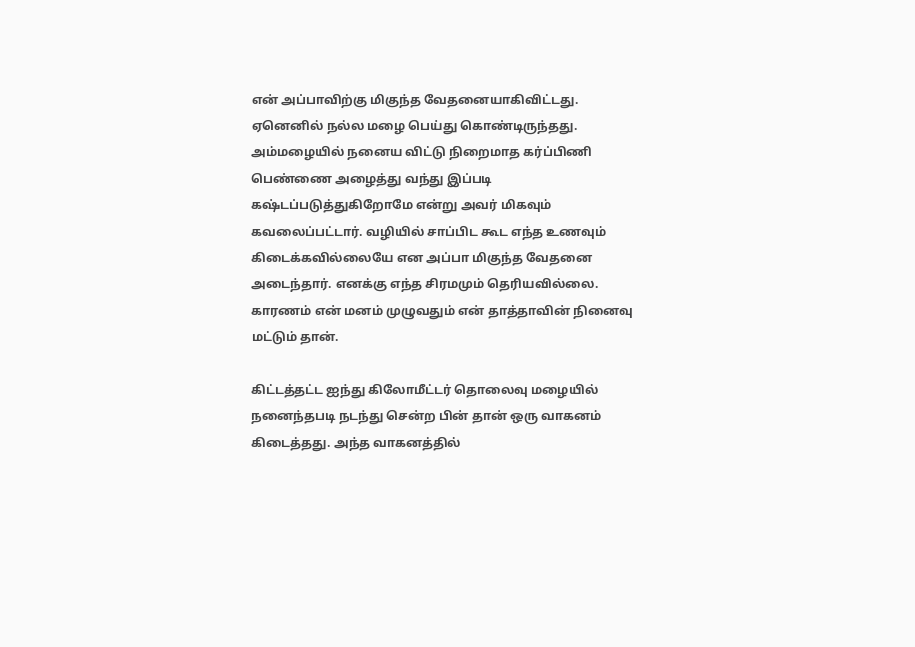என் அப்பாவிற்கு மிகுந்த வேதனையாகிவிட்டது. ஏனெனில் நல்ல மழை பெய்து கொண்டிருந்தது. அம்மழையில் நனைய விட்டு நிறைமாத கர்ப்பிணி பெண்ணை அழைத்து வந்து இப்படி கஷ்டப்படுத்துகிறோமே என்று அவர் மிகவும் கவலைப்பட்டார். வழியில் சாப்பிட கூட எந்த உணவும் கிடைக்கவில்லையே என அப்பா மிகுந்த வேதனை அடைந்தார். எனக்கு எந்த சிரமமும் தெரியவில்லை. காரணம் என் மனம் முழுவதும் என் தாத்தாவின் நினைவு மட்டும் தான்.

கிட்டத்தட்ட ஐந்து கிலோமீட்டர் தொலைவு மழையில் நனைந்தபடி நடந்து சென்ற பின் தான் ஒரு வாகனம் கிடைத்தது. அந்த வாகனத்தில்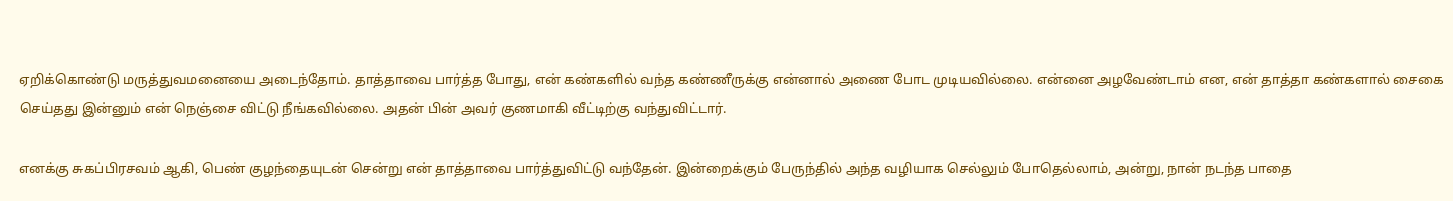ஏறிக்கொண்டு மருத்துவமனையை அடைந்தோம். தாத்தாவை பார்த்த போது, என் கண்களில் வந்த கண்ணீருக்கு என்னால் அணை போட முடியவில்லை. என்னை அழவேண்டாம் என, என் தாத்தா கண்களால் சைகை செய்தது இன்னும் என் நெஞ்சை விட்டு நீங்கவில்லை. அதன் பின் அவர் குணமாகி வீட்டிற்கு வந்துவிட்டார்.

எனக்கு சுகப்பிரசவம் ஆகி, பெண் குழந்தையுடன் சென்று என் தாத்தாவை பார்த்துவிட்டு வந்தேன். இன்றைக்கும் பேருந்தில் அந்த வழியாக செல்லும் போதெல்லாம், அன்று, நான் நடந்த பாதை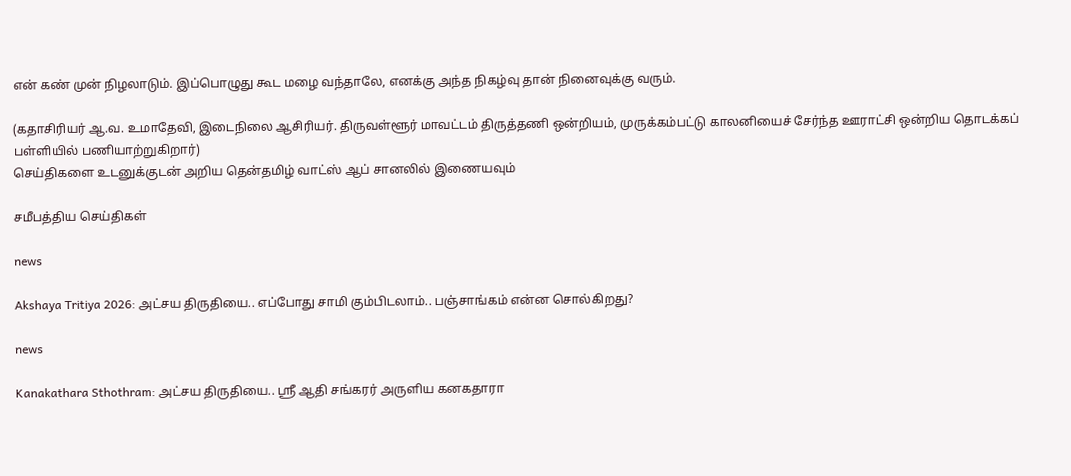என் கண் முன் நிழலாடும். இப்பொழுது கூட மழை வந்தாலே, எனக்கு அந்த நிகழ்வு தான் நினைவுக்கு வரும்.

(கதாசிரியர் ஆ.வ. உமாதேவி, இடைநிலை ஆசிரியர். திருவள்ளூர் மாவட்டம் திருத்தணி ஒன்றியம், முருக்கம்பட்டு காலனியைச் சேர்ந்த ஊராட்சி ஒன்றிய தொடக்கப் பள்ளியில் பணியாற்றுகிறார்)
செய்திகளை உடனுக்குடன் அறிய தென்தமிழ் வாட்ஸ் ஆப் சானலில் இணையவும்

சமீபத்திய செய்திகள்

news

Akshaya Tritiya 2026: அட்சய திருதியை.. எப்போது சாமி கும்பிடலாம்.. பஞ்சாங்கம் என்ன சொல்கிறது?

news

Kanakathara Sthothram: அட்சய திருதியை.. ஸ்ரீ ஆதி சங்கரர் அருளிய கனகதாரா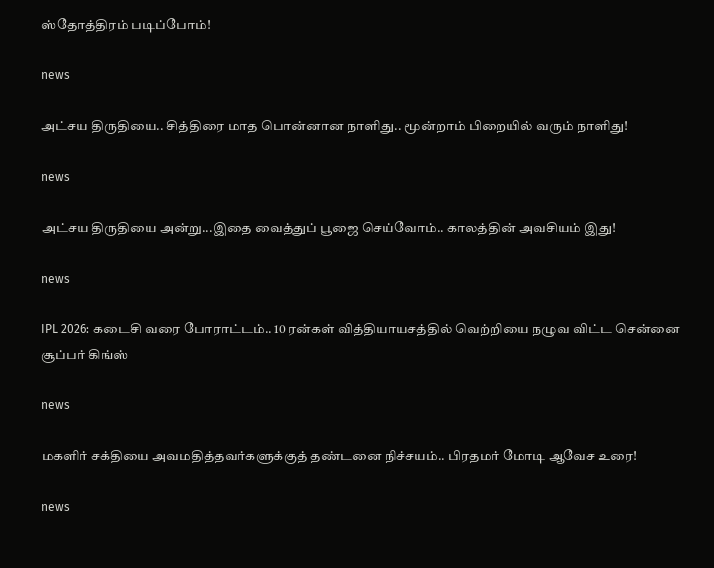ஸ்தோத்திரம் படிப்போம்!

news

அட்சய திருதியை.. சித்திரை மாத பொன்னான நாளிது.. மூன்றாம் பிறையில் வரும் நாளிது!

news

அட்சய திருதியை அன்று...இதை வைத்துப் பூஜை செய்வோம்.. காலத்தின் அவசியம் இது!

news

IPL 2026: கடைசி வரை போராட்டம்.. 10 ரன்கள் வித்தியாயசத்தில் வெற்றியை நழுவ விட்ட சென்னை சூப்பர் கிங்ஸ்

news

மகளிர் சக்தியை அவமதித்தவர்களுக்குத் தண்டனை நிச்சயம்.. பிரதமர் மோடி ஆவேச உரை!

news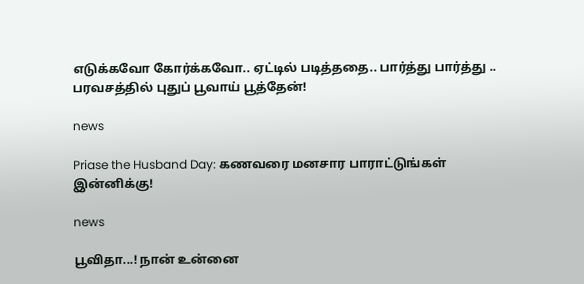எடுக்கவோ கோர்க்கவோ.. ஏட்டில் படித்ததை.. பார்த்து பார்த்து .. பரவசத்தில் புதுப் பூவாய் பூத்தேன்!

news

Priase the Husband Day: கணவரை மனசார பாராட்டுங்கள் இன்னிக்கு!

news

பூவிதா...! நான் உன்னை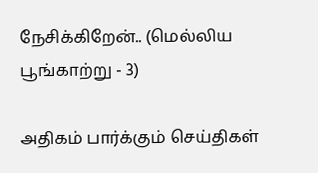நேசிக்கிறேன்.. (மெல்லிய பூங்காற்று - 3)

அதிகம் பார்க்கும் செய்திகள்